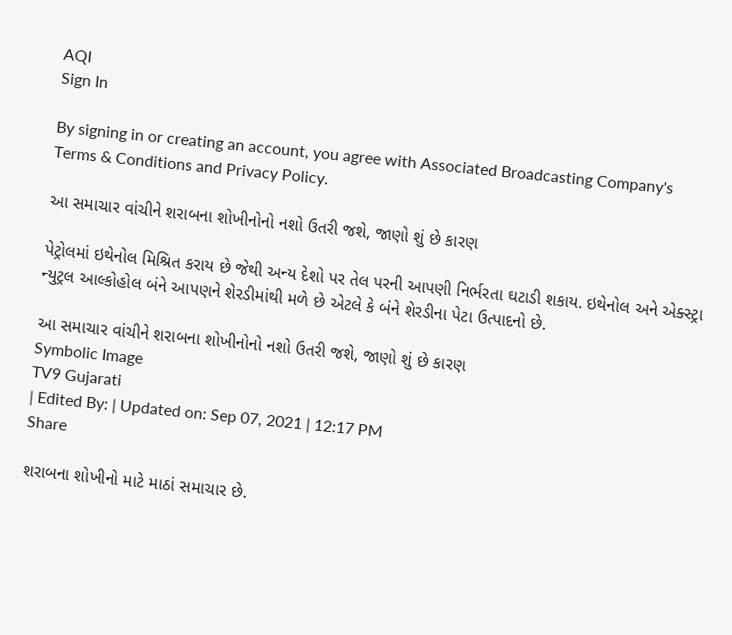AQI
Sign In

By signing in or creating an account, you agree with Associated Broadcasting Company's Terms & Conditions and Privacy Policy.

આ સમાચાર વાંચીને શરાબના શોખીનોનો નશો ઉતરી જશે, જાણો શું છે કારણ

પેટ્રોલમાં ઇથેનોલ મિશ્રિત કરાય છે જેથી અન્ય દેશો પર તેલ પરની આપણી નિર્ભરતા ઘટાડી શકાય. ઇથેનોલ અને એક્સ્ટ્રા ન્યુટ્રલ આલ્કોહોલ બંને આપણને શેરડીમાંથી મળે છે એટલે કે બંને શેરડીના પેટા ઉત્પાદનો છે.

આ સમાચાર વાંચીને શરાબના શોખીનોનો નશો ઉતરી જશે, જાણો શું છે કારણ
Symbolic Image
TV9 Gujarati
| Edited By: | Updated on: Sep 07, 2021 | 12:17 PM
Share

શરાબના શોખીનો માટે માઠાં સમાચાર છે.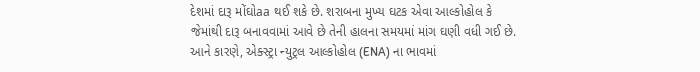દેશમાં દારૂ મોંઘોaa થઈ શકે છે. શરાબના મુખ્ય ઘટક એવા આલ્કોહોલ કે જેમાંથી દારૂ બનાવવામાં આવે છે તેની હાલના સમયમાં માંગ ઘણી વધી ગઈ છે. આને કારણે, એક્સ્ટ્રા ન્યુટ્રલ આલ્કોહોલ (ENA) ના ભાવમાં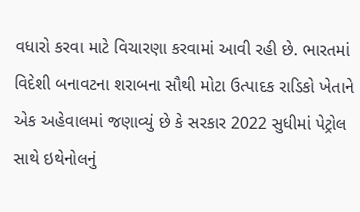વધારો કરવા માટે વિચારણા કરવામાં આવી રહી છે. ભારતમાં વિદેશી બનાવટના શરાબના સૌથી મોટા ઉત્પાદક રાડિકો ખેતાને એક અહેવાલમાં જણાવ્યું છે કે સરકાર 2022 સુધીમાં પેટ્રોલ સાથે ઇથેનોલનું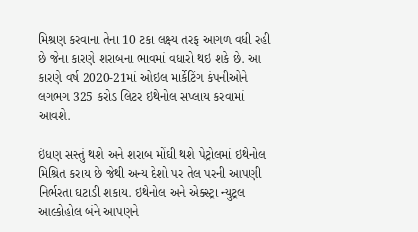મિશ્રણ કરવાના તેના 10 ટકા લક્ષ્ય તરફ આગળ વધી રહી છે જેના કારણે શરાબના ભાવમાં વધારો થઇ શકે છે. આ કારણે વર્ષ 2020-21માં ઓઇલ માર્કેટિંગ કંપનીઓને લગભગ 325 કરોડ લિટર ઇથેનોલ સપ્લાય કરવામાં આવશે.

ઇંધણ સસ્તું થશે અને શરાબ મોંઘી થશે પેટ્રોલમાં ઇથેનોલ મિશ્રિત કરાય છે જેથી અન્ય દેશો પર તેલ પરની આપણી નિર્ભરતા ઘટાડી શકાય. ઇથેનોલ અને એક્સ્ટ્રા ન્યુટ્રલ આલ્કોહોલ બંને આપણને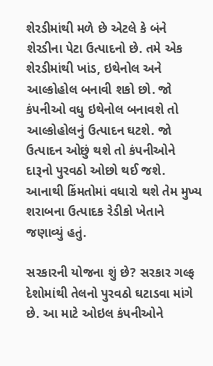શેરડીમાંથી મળે છે એટલે કે બંને શેરડીના પેટા ઉત્પાદનો છે. તમે એક શેરડીમાંથી ખાંડ, ઇથેનોલ અને આલ્કોહોલ બનાવી શકો છો. જો કંપનીઓ વધુ ઇથેનોલ બનાવશે તો આલ્કોહોલનું ઉત્પાદન ઘટશે. જો ઉત્પાદન ઓછું થશે તો કંપનીઓને દારૂનો પુરવઠો ઓછો થઈ જશે. આનાથી કિંમતોમાં વધારો થશે તેમ મુખ્ય શરાબના ઉત્પાદક રેડીકો ખેતાને જણાવ્યું હતું.

સરકારની યોજના શું છે? સરકાર ગલ્ફ દેશોમાંથી તેલનો પુરવઠો ઘટાડવા માંગે છે. આ માટે ઓઇલ કંપનીઓને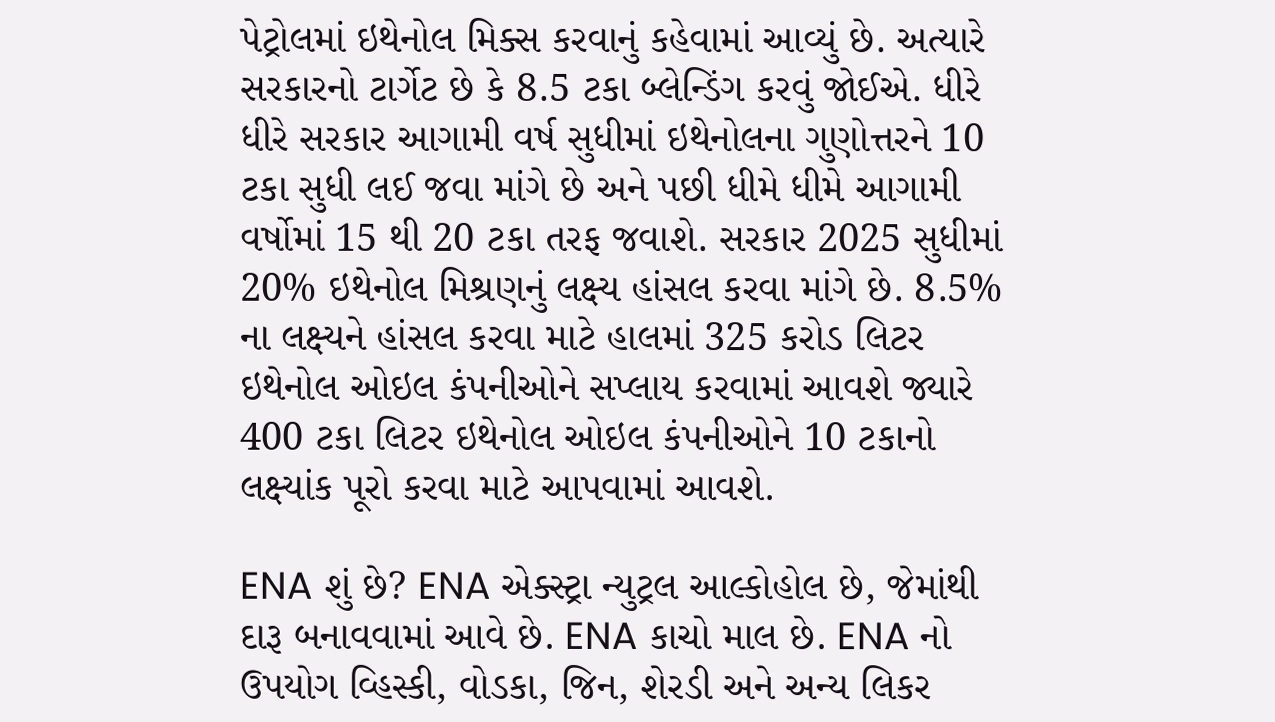પેટ્રોલમાં ઇથેનોલ મિક્સ કરવાનું કહેવામાં આવ્યું છે. અત્યારે સરકારનો ટાર્ગેટ છે કે 8.5 ટકા બ્લેન્ડિંગ કરવું જોઈએ. ધીરે ધીરે સરકાર આગામી વર્ષ સુધીમાં ઇથેનોલના ગુણોત્તરને 10 ટકા સુધી લઈ જવા માંગે છે અને પછી ધીમે ધીમે આગામી વર્ષોમાં 15 થી 20 ટકા તરફ જવાશે. સરકાર 2025 સુધીમાં 20% ઇથેનોલ મિશ્રણનું લક્ષ્ય હાંસલ કરવા માંગે છે. 8.5% ના લક્ષ્યને હાંસલ કરવા માટે હાલમાં 325 કરોડ લિટર ઇથેનોલ ઓઇલ કંપનીઓને સપ્લાય કરવામાં આવશે જ્યારે 400 ટકા લિટર ઇથેનોલ ઓઇલ કંપનીઓને 10 ટકાનો લક્ષ્યાંક પૂરો કરવા માટે આપવામાં આવશે.

ENA શું છે? ENA એક્સ્ટ્રા ન્યુટ્રલ આલ્કોહોલ છે, જેમાંથી દારૂ બનાવવામાં આવે છે. ENA કાચો માલ છે. ENA નો ઉપયોગ વ્હિસ્કી, વોડકા, જિન, શેરડી અને અન્ય લિકર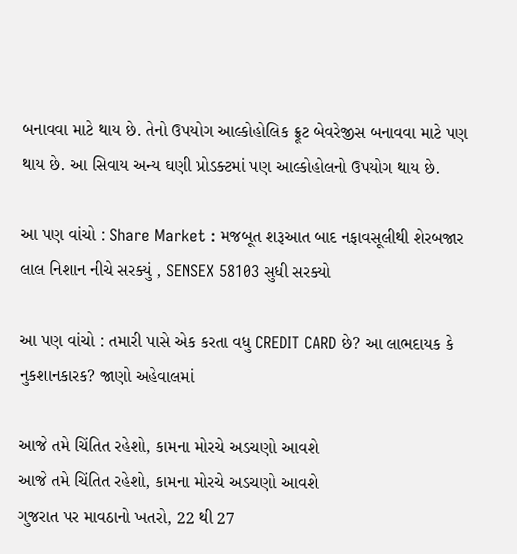બનાવવા માટે થાય છે. તેનો ઉપયોગ આલ્કોહોલિક ફ્રૂટ બેવરેજીસ બનાવવા માટે પણ થાય છે. આ સિવાય અન્ય ઘણી પ્રોડક્ટમાં પણ આલ્કોહોલનો ઉપયોગ થાય છે.

આ પણ વાંચો : Share Market : મજબૂત શરૂઆત બાદ નફાવસૂલીથી શેરબજાર લાલ નિશાન નીચે સરક્યું , SENSEX 58103 સુધી સરક્યો

આ પણ વાંચો : તમારી પાસે એક કરતા વધુ CREDIT CARD છે? આ લાભદાયક કે નુકશાનકારક? જાણો અહેવાલમાં

આજે તમે ચિંતિત રહેશો, કામના મોરચે અડચણો આવશે
આજે તમે ચિંતિત રહેશો, કામના મોરચે અડચણો આવશે
ગુજરાત પર માવઠાનો ખતરો, 22 થી 27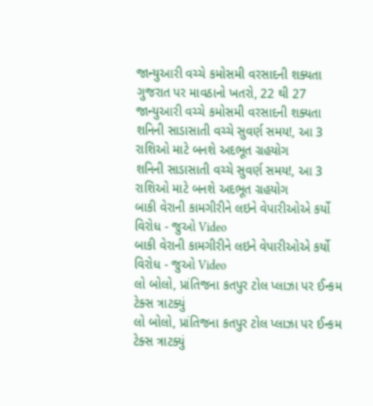જાન્યુઆરી વચ્ચે કમોસમી વરસાદની શક્યતા
ગુજરાત પર માવઠાનો ખતરો, 22 થી 27 જાન્યુઆરી વચ્ચે કમોસમી વરસાદની શક્યતા
શનિની સાડાસાતી વચ્ચે સુવર્ણ સમય!, આ 3 રાશિઓ માટે બનશે અદભૂત ગ્રહયોગ
શનિની સાડાસાતી વચ્ચે સુવર્ણ સમય!, આ 3 રાશિઓ માટે બનશે અદભૂત ગ્રહયોગ
બાકી વેરાની કામગીરીને લઇને વેપારીઓએ કર્યો વિરોધ - જુઓ Video
બાકી વેરાની કામગીરીને લઇને વેપારીઓએ કર્યો વિરોધ - જુઓ Video
લો બોલો, પ્રાંતિજના કતપુર ટોલ પ્લાઝા પર ઈન્કમ ટેક્સ ત્રાટક્યું
લો બોલો, પ્રાંતિજના કતપુર ટોલ પ્લાઝા પર ઈન્કમ ટેક્સ ત્રાટક્યું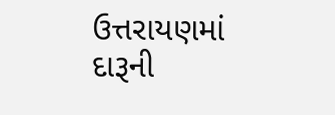ઉત્તરાયણમાં દારૂની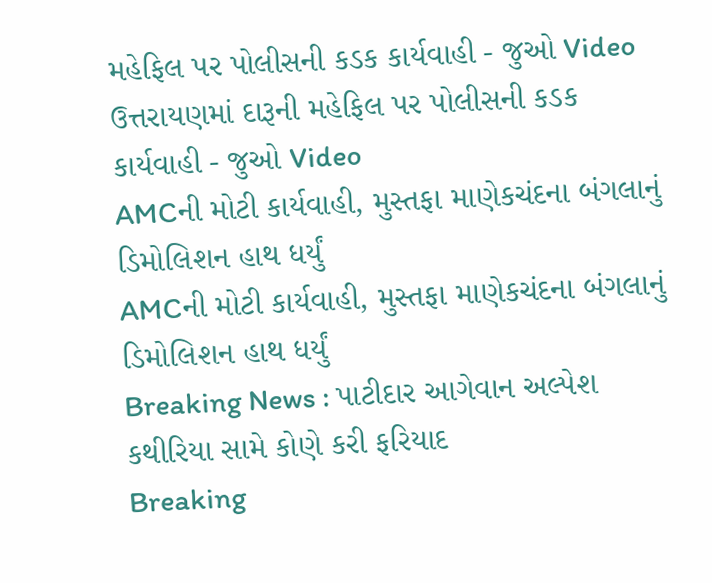મહેફિલ પર પોલીસની કડક કાર્યવાહી - જુઓ Video
ઉત્તરાયણમાં દારૂની મહેફિલ પર પોલીસની કડક કાર્યવાહી - જુઓ Video
AMCની મોટી કાર્યવાહી, મુસ્તફા માણેકચંદના બંગલાનું ડિમોલિશન હાથ ધર્યું
AMCની મોટી કાર્યવાહી, મુસ્તફા માણેકચંદના બંગલાનું ડિમોલિશન હાથ ધર્યું
Breaking News : પાટીદાર આગેવાન અલ્પેશ કથીરિયા સામે કોણે કરી ફરિયાદ
Breaking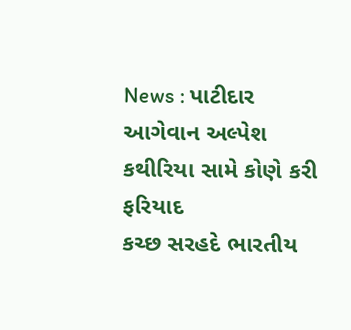News : પાટીદાર આગેવાન અલ્પેશ કથીરિયા સામે કોણે કરી ફરિયાદ
કચ્છ સરહદે ભારતીય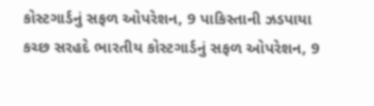કોસ્ટગાર્ડનું સફળ ઓપરેશન, 9 પાકિસ્તાની ઝડપાયા
કચ્છ સરહદે ભારતીય કોસ્ટગાર્ડનું સફળ ઓપરેશન, 9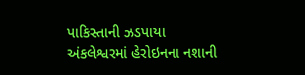પાકિસ્તાની ઝડપાયા
અંકલેશ્વરમાં હેરોઇનના નશાની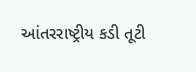આંતરરાષ્ટ્રીય કડી તૂટી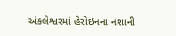અંકલેશ્વરમાં હેરોઇનના નશાની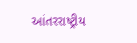આંતરરાષ્ટ્રીય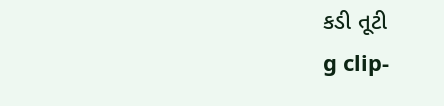કડી તૂટી
g clip-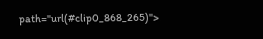path="url(#clip0_868_265)">